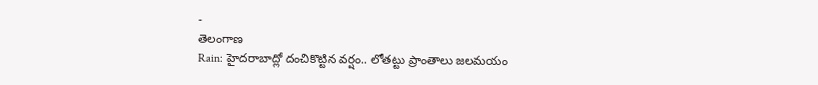-
తెలంగాణ
Rain: హైదరాబాద్లో దంచికొట్టిన వర్షం.. లోతట్టు ప్రాంతాలు జలమయం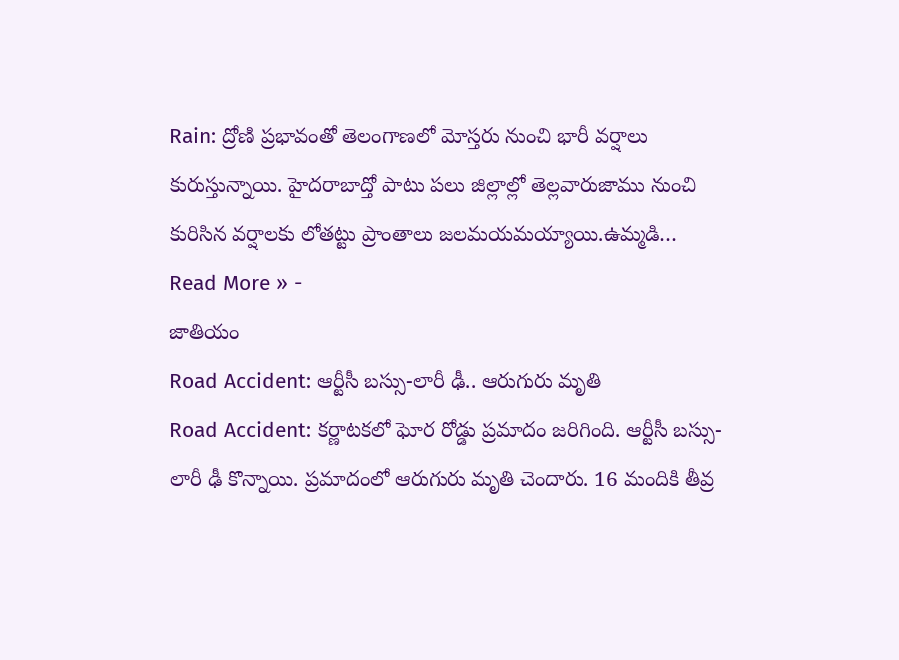Rain: ద్రోణి ప్రభావంతో తెలంగాణలో మోస్తరు నుంచి భారీ వర్షాలు కురుస్తున్నాయి. హైదరాబాద్తో పాటు పలు జిల్లాల్లో తెల్లవారుజాము నుంచి కురిసిన వర్షాలకు లోతట్టు ప్రాంతాలు జలమయమయ్యాయి.ఉమ్మడి…
Read More » -
జాతియం
Road Accident: ఆర్టీసీ బస్సు-లారీ ఢీ.. ఆరుగురు మృతి
Road Accident: కర్ణాటకలో ఘోర రోడ్డు ప్రమాదం జరిగింది. ఆర్టీసీ బస్సు-లారీ ఢీ కొన్నాయి. ప్రమాదంలో ఆరుగురు మృతి చెందారు. 16 మందికి తీవ్ర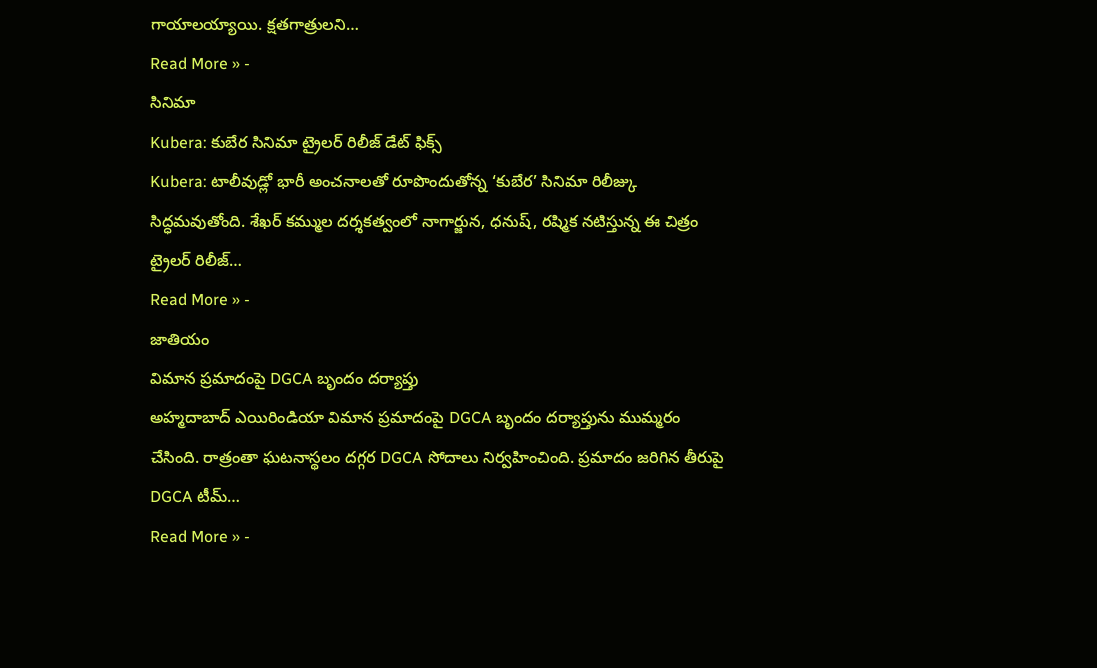గాయాలయ్యాయి. క్షతగాత్రులని…
Read More » -
సినిమా
Kubera: కుబేర సినిమా ట్రైలర్ రిలీజ్ డేట్ ఫిక్స్
Kubera: టాలీవుడ్లో భారీ అంచనాలతో రూపొందుతోన్న ‘కుబేర’ సినిమా రిలీజ్కు సిద్ధమవుతోంది. శేఖర్ కమ్ముల దర్శకత్వంలో నాగార్జున, ధనుష్, రష్మిక నటిస్తున్న ఈ చిత్రం ట్రైలర్ రిలీజ్…
Read More » -
జాతియం
విమాన ప్రమాదంపై DGCA బృందం దర్యాప్తు
అహ్మదాబాద్ ఎయిరిండియా విమాన ప్రమాదంపై DGCA బృందం దర్యాప్తును ముమ్మరం చేసింది. రాత్రంతా ఘటనాస్థలం దగ్గర DGCA సోదాలు నిర్వహించింది. ప్రమాదం జరిగిన తీరుపై DGCA టీమ్…
Read More » -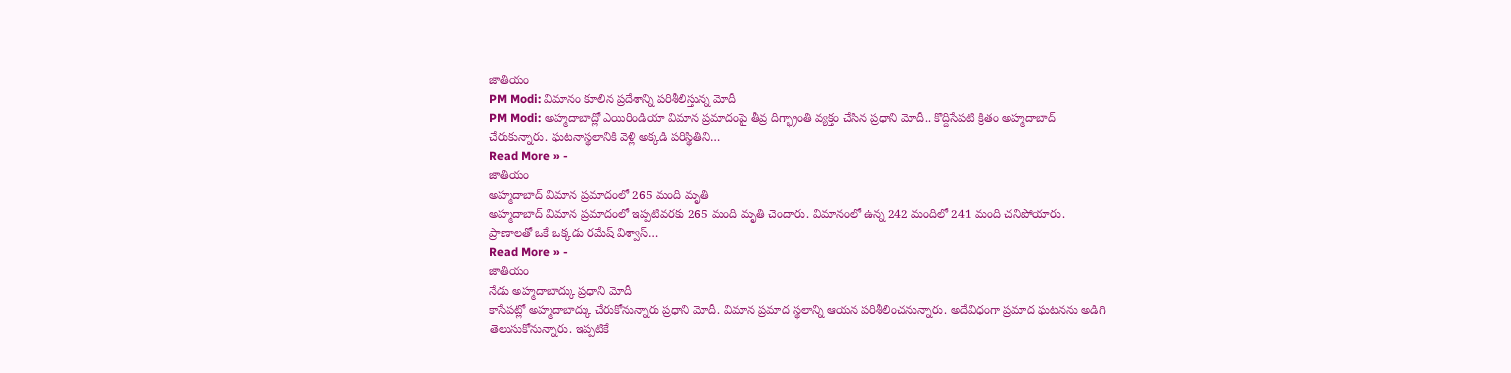జాతియం
PM Modi: విమానం కూలిన ప్రదేశాన్ని పరిశీలిస్తున్న మోదీ
PM Modi: అహ్మదాబాద్లో ఎయిరిండియా విమాన ప్రమాదంపై తీవ్ర దిగ్భ్రాంతి వ్యక్తం చేసిన ప్రధాని మోదీ.. కొద్దిసేపటి క్రితం అహ్మదాబాద్ చేరుకున్నారు. ఘటనాస్థలానికి వెళ్లి అక్కడి పరిస్థితిని…
Read More » -
జాతియం
అహ్మదాబాద్ విమాన ప్రమాదంలో 265 మంది మృతి
అహ్మదాబాద్ విమాన ప్రమాదంలో ఇప్పటివరకు 265 మంది మృతి చెందారు. విమానంలో ఉన్న 242 మందిలో 241 మంది చనిపోయారు. ప్రాణాలతో ఒకే ఒక్కడు రమేష్ విశ్వాస్…
Read More » -
జాతియం
నేడు అహ్మదాబాద్కు ప్రధాని మోదీ
కాసేపట్లో అహ్మదాబాద్కు చేరుకోనున్నారు ప్రధాని మోదీ. విమాన ప్రమాద స్థలాన్ని ఆయన పరిశీలించనున్నారు. అదేవిధంగా ప్రమాద ఘటనను అడిగి తెలుసుకోనున్నారు. ఇప్పటికే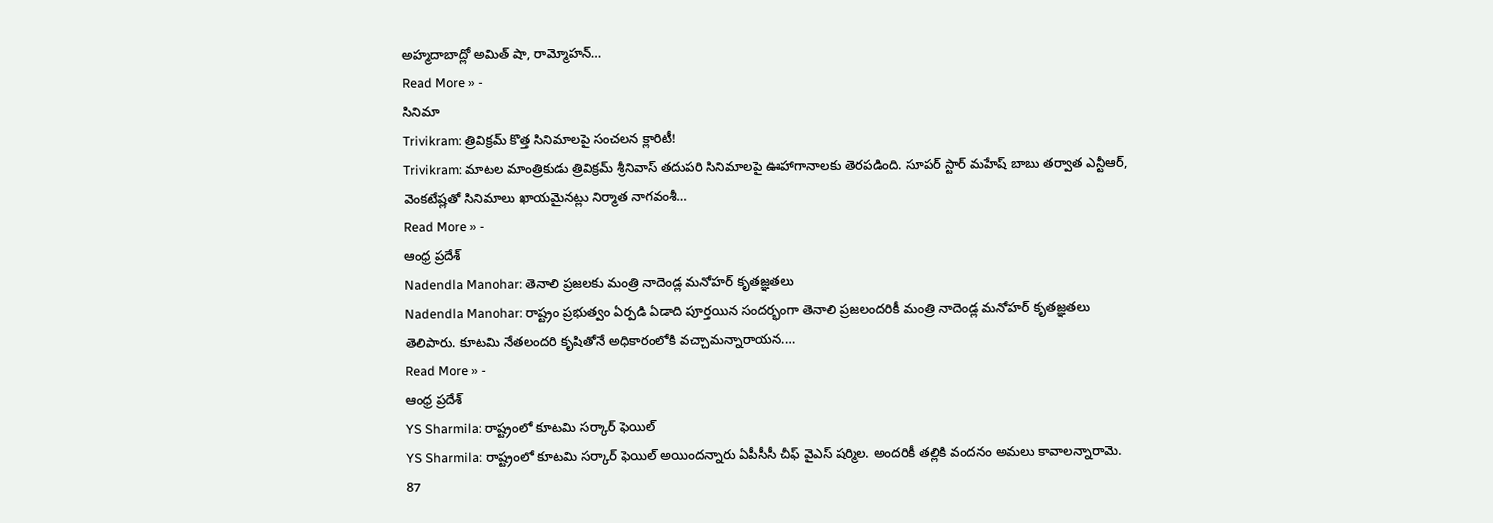అహ్మదాబాద్లో అమిత్ షా, రామ్మోహన్…
Read More » -
సినిమా
Trivikram: త్రివిక్రమ్ కొత్త సినిమాలపై సంచలన క్లారిటీ!
Trivikram: మాటల మాంత్రికుడు త్రివిక్రమ్ శ్రీనివాస్ తదుపరి సినిమాలపై ఊహాగానాలకు తెరపడింది. సూపర్ స్టార్ మహేష్ బాబు తర్వాత ఎన్టీఆర్, వెంకటేష్లతో సినిమాలు ఖాయమైనట్లు నిర్మాత నాగవంశీ…
Read More » -
ఆంధ్ర ప్రదేశ్
Nadendla Manohar: తెనాలి ప్రజలకు మంత్రి నాదెండ్ల మనోహర్ కృతజ్ఞతలు
Nadendla Manohar: రాష్ట్రం ప్రభుత్వం ఏర్పడి ఏడాది పూర్తయిన సందర్భంగా తెనాలి ప్రజలందరికీ మంత్రి నాదెండ్ల మనోహర్ కృతజ్ఞతలు తెలిపారు. కూటమి నేతలందరి కృషితోనే అధికారంలోకి వచ్చామన్నారాయన.…
Read More » -
ఆంధ్ర ప్రదేశ్
YS Sharmila: రాష్ట్రంలో కూటమి సర్కార్ ఫెయిల్
YS Sharmila: రాష్ట్రంలో కూటమి సర్కార్ ఫెయిల్ అయిందన్నారు ఏపీసీసీ చీఫ్ వైఎస్ షర్మిల. అందరికీ తల్లికి వందనం అమలు కావాలన్నారామె. 87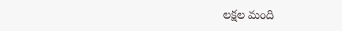లక్షల మంది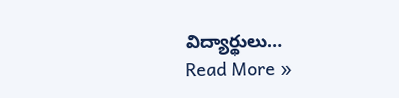విద్యార్థులు…
Read More »